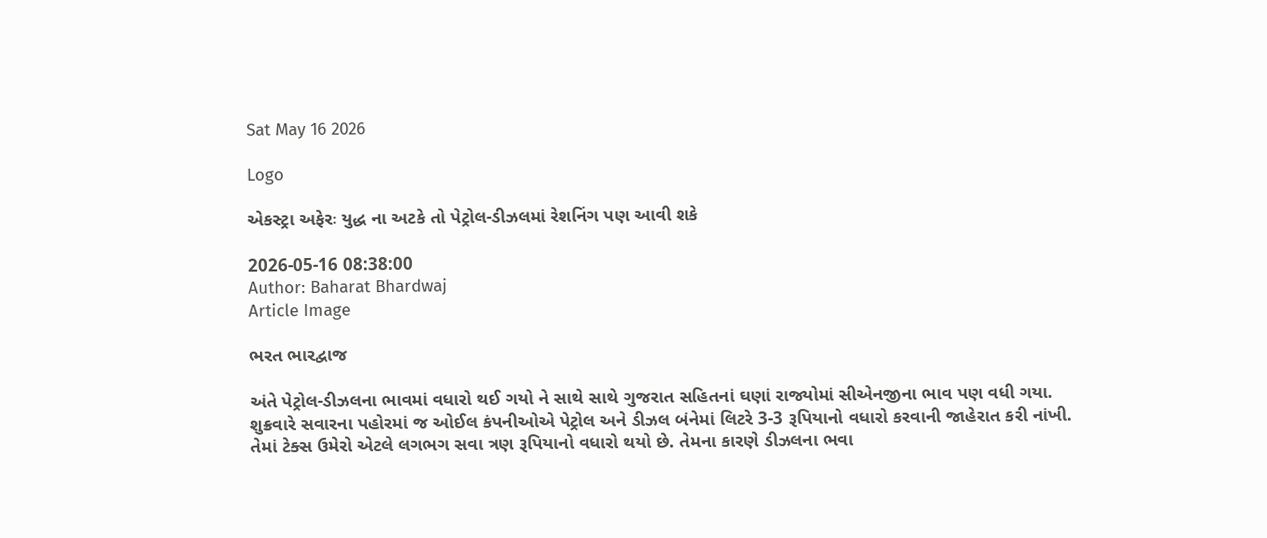Sat May 16 2026

Logo

એકસ્ટ્રા અફેરઃ યુદ્ધ ના અટકે તો પેટ્રોલ-ડીઝલમાં રેશનિંગ પણ આવી શકે

2026-05-16 08:38:00
Author: Baharat Bhardwaj
Article Image

ભરત ભારદ્વાજ

અંતે પેટ્રોલ-ડીઝલના ભાવમાં વધારો થઈ ગયો ને સાથે સાથે ગુજરાત સહિતનાં ઘણાં રાજ્યોમાં સીએનજીના ભાવ પણ વધી ગયા. શુક્રવારે સવારના પહોરમાં જ ઓઈલ કંપનીઓએ પેટ્રોલ અને ડીઝલ બંનેમાં લિટરે 3-3 રૂપિયાનો વધારો કરવાની જાહેરાત કરી નાંખી. તેમાં ટેક્સ ઉમેરો એટલે લગભગ સવા ત્રણ રૂપિયાનો વધારો થયો છે. તેમના કારણે ડીઝલના ભવા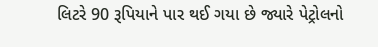લિટરે 90 રૂપિયાને પાર થઈ ગયા છે જ્યારે પેટ્રોલનો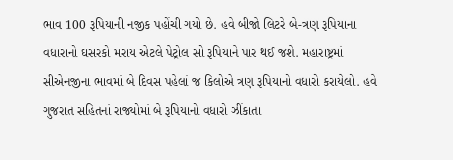ભાવ 100 રૂપિયાની નજીક પહોંચી ગયો છે. હવે બીજો લિટરે બે-ત્રણ રૂપિયાના વધારાનો ઘસરકો મરાય એટલે પેટ્રોલ સો રૂપિયાને પાર થઈ જશે. મહારાષ્ટ્રમાં સીએનજીના ભાવમાં બે દિવસ પહેલાં જ કિલોએ ત્રણ રૂપિયાનો વધારો કરાયેલો. હવે ગુજરાત સહિતનાં રાજ્યોમાં બે રૂપિયાનો વધારો ઝીંકાતા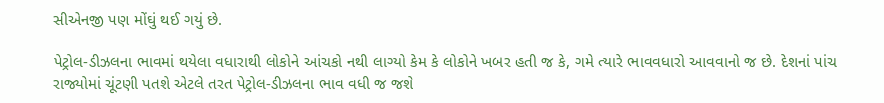સીએનજી પણ મોંઘું થઈ ગયું છે.

પેટ્રોલ-ડીઝલના ભાવમાં થયેલા વધારાથી લોકોને આંચકો નથી લાગ્યો કેમ કે લોકોને ખબર હતી જ કે, ગમે ત્યારે ભાવવધારો આવવાનો જ છે. દેશનાં પાંચ રાજ્યોમાં ચૂંટણી પતશે એટલે તરત પેટ્રોલ-ડીઝલના ભાવ વધી જ જશે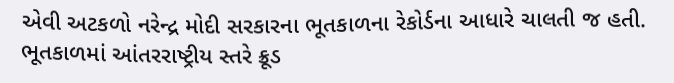એવી અટકળો નરેન્દ્ર મોદી સરકારના ભૂતકાળના રેકોર્ડના આધારે ચાલતી જ હતી. ભૂતકાળમાં આંતરરાષ્ટ્રીય સ્તરે ક્રૂડ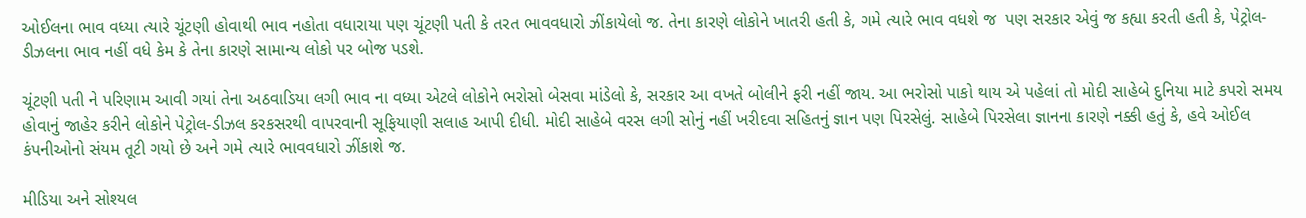ઓઈલના ભાવ વધ્યા ત્યારે ચૂંટણી હોવાથી ભાવ નહોતા વધારાયા પણ ચૂંટણી પતી કે તરત ભાવવધારો ઝીંકાયેલો જ. તેના કારણે લોકોને ખાતરી હતી કે, ગમે ત્યારે ભાવ વધશે જ  પણ સરકાર એવું જ કહ્યા કરતી હતી કે, પેટ્રોલ-ડીઝલના ભાવ નહીં વધે કેમ કે તેના કારણે સામાન્ય લોકો પર બોજ પડશે.

ચૂંટણી પતી ને પરિણામ આવી ગયાં તેના અઠવાડિયા લગી ભાવ ના વધ્યા એટલે લોકોને ભરોસો બેસવા માંડેલો કે, સરકાર આ વખતે બોલીને ફરી નહીં જાય. આ ભરોસો પાકો થાય એ પહેલાં તો મોદી સાહેબે દુનિયા માટે કપરો સમય હોવાનું જાહેર કરીને લોકોને પેટ્રોલ-ડીઝલ કરકસરથી વાપરવાની સૂફિયાણી સલાહ આપી દીધી. મોદી સાહેબે વરસ લગી સોનું નહીં ખરીદવા સહિતનું જ્ઞાન પણ પિરસેલું. સાહેબે પિરસેલા જ્ઞાનના કારણે નક્કી હતું કે, હવે ઓઈલ કંપનીઓનો સંયમ તૂટી ગયો છે અને ગમે ત્યારે ભાવવધારો ઝીંકાશે જ.

મીડિયા અને સોશ્યલ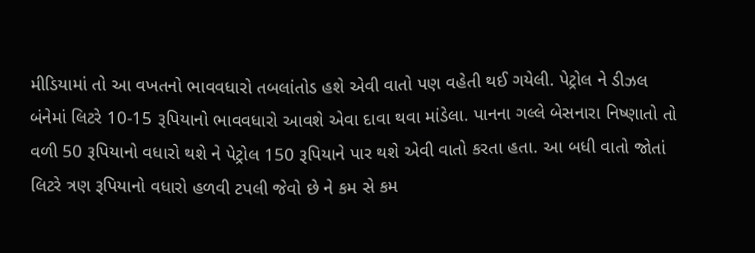મીડિયામાં તો આ વખતનો ભાવવધારો તબલાંતોડ હશે એવી વાતો પણ વહેતી થઈ ગયેલી. પેટ્રોલ ને ડીઝલ બંનેમાં લિટરે 10-15 રૂપિયાનો ભાવવધારો આવશે એવા દાવા થવા માંડેલા. પાનના ગલ્લે બેસનારા નિષ્ણાતો તો વળી 50 રૂપિયાનો વધારો થશે ને પેટ્રોલ 150 રૂપિયાને પાર થશે એવી વાતો કરતા હતા. આ બધી વાતો જોતાં લિટરે ત્રણ રૂપિયાનો વધારો હળવી ટપલી જેવો છે ને કમ સે કમ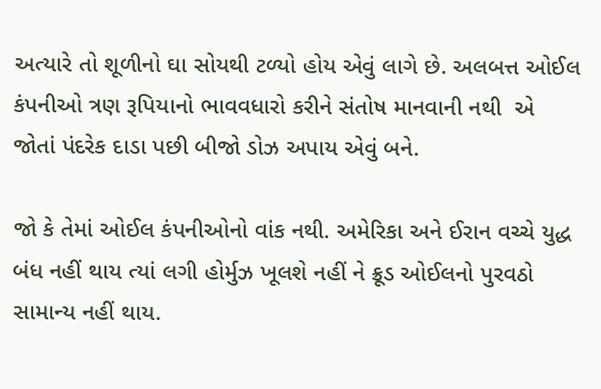અત્યારે તો શૂળીનો ઘા સોયથી ટળ્યો હોય એવું લાગે છે. અલબત્ત ઓઈલ કંપનીઓ ત્રણ રૂપિયાનો ભાવવધારો કરીને સંતોષ માનવાની નથી  એ જોતાં પંદરેક દાડા પછી બીજો ડોઝ અપાય એવું બને.

જો કે તેમાં ઓઈલ કંપનીઓનો વાંક નથી. અમેરિકા અને ઈરાન વચ્ચે યુદ્ધ બંધ નહીં થાય ત્યાં લગી હોર્મુઝ ખૂલશે નહીં ને ક્રૂડ ઓઈલનો પુરવઠો સામાન્ય નહીં થાય.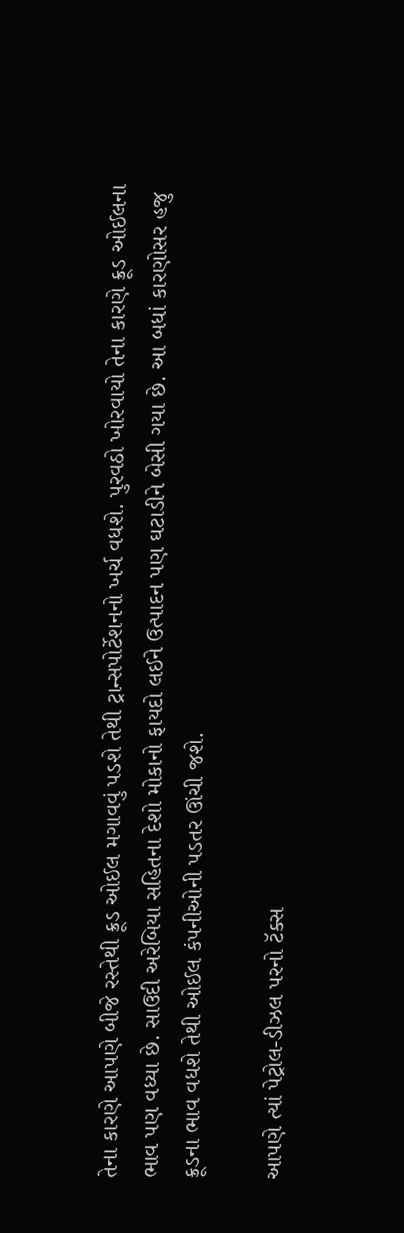તેના કારણે આપણે બીજે રસ્તેથી ક્રૂડ ઓઈલ મગાવવું પડશે તેથી ટ્રાન્સપોર્ટેશનનો ખર્ચ વધશે. પુરવઠો ખોરવાયો તેના કારણે ક્રૂડ ઓઈલના ભાવ પણ વધ્યા છે. સાઉદી અરેબિયા સહિતના દેશો મોકાનો ફાયદો લઈને ઉત્પાદન પણ ઘટાડીને બેસી ગયા છે. આ બધાં કારણોસર હજુ ક્રૂડના ભાવ વધશે તેથી ઓઈલ કંપનીઓની પડતર ઊંચી જશે.

આપણે ત્યાં પેટ્રોલ-ડીઝલ પરનો ટૅક્સ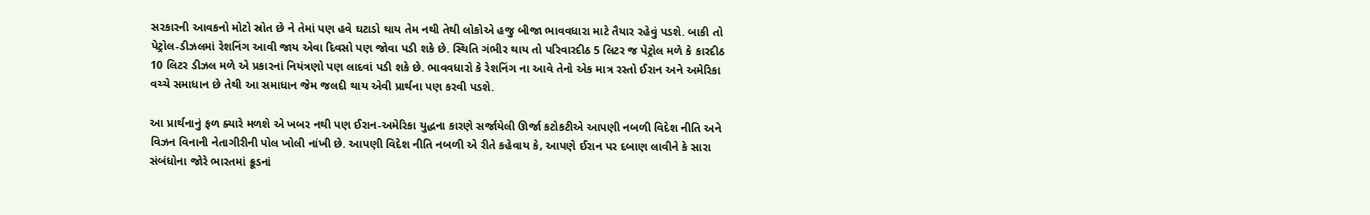સરકારની આવકનો મોટો સ્રોત છે ને તેમાં પણ હવે ઘટાડો થાય તેમ નથી તેથી લોકોએ હજુ બીજા ભાવવધારા માટે તૈયાર રહેવું પડશે. બાકી તો પેટ્રોલ-ડીઝલમાં રેશનિંગ આવી જાય એવા દિવસો પણ જોવા પડી શકે છે. સ્થિતિ ગંભીર થાય તો પરિવારદીઠ 5 લિટર જ પેટ્રોલ મળે કે કારદીઠ 10 લિટર ડીઝલ મળે એ પ્રકારનાં નિયંત્રણો પણ લાદવાં પડી શકે છે. ભાવવધારો કે રેશનિંગ ના આવે તેનો એક માત્ર રસ્તો ઈરાન અને અમેરિકા વચ્ચે સમાધાન છે તેથી આ સમાધાન જેમ જલદી થાય એવી પ્રાર્થના પણ કરવી પડશે.

આ પ્રાર્થનાનું ફળ ક્યારે મળશે એ ખબર નથી પણ ઈરાન-અમેરિકા યુદ્ધના કારણે સર્જાયેલી ઊર્જા કટોકટીએ આપણી નબળી વિદેશ નીતિ અને વિઝન વિનાની નેતાગીરીની પોલ ખોલી નાંખી છે. આપણી વિદેશ નીતિ નબળી એ રીતે કહેવાય કે, આપણે ઈરાન પર દબાણ લાવીને કે સારા સંબંધોના જોરે ભારતમાં ક્રૂડનાં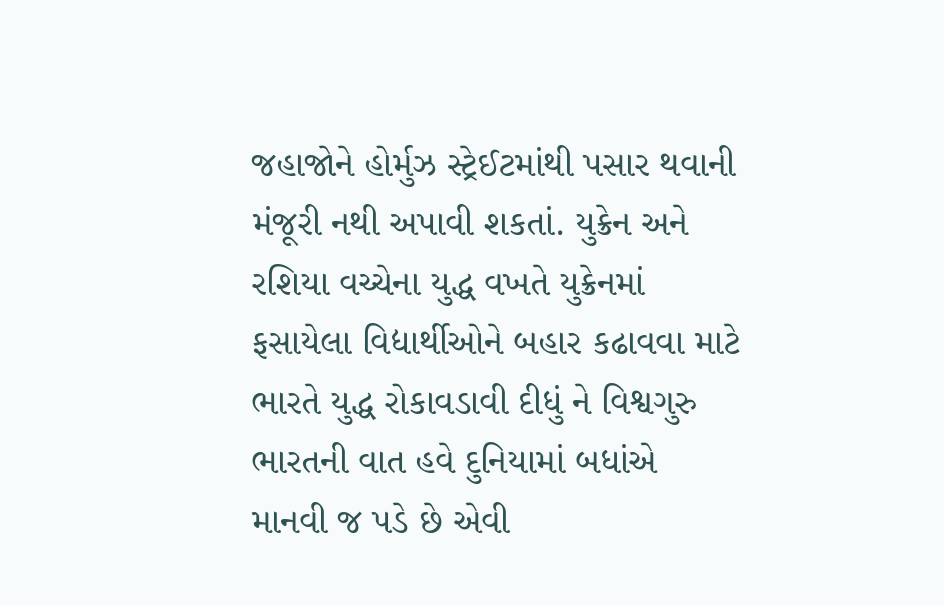જહાજોને હોર્મુઝ સ્ટ્રેઈટમાંથી પસાર થવાની મંજૂરી નથી અપાવી શકતાં. યુક્રેન અને રશિયા વચ્ચેના યુદ્ધ વખતે યુક્રેનમાં ફસાયેલા વિદ્યાર્થીઓને બહાર કઢાવવા માટે ભારતે યુદ્ધ રોકાવડાવી દીધું ને વિશ્વગુરુ ભારતની વાત હવે દુનિયામાં બધાંએ માનવી જ પડે છે એવી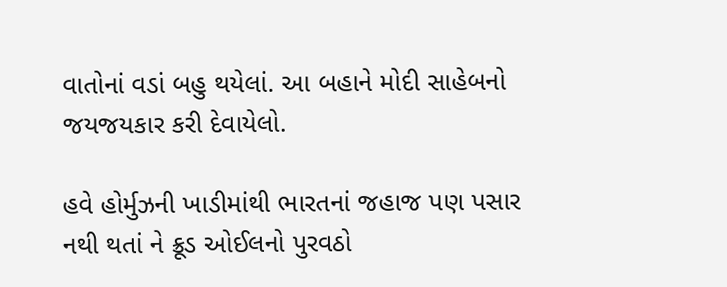વાતોનાં વડાં બહુ થયેલાં. આ બહાને મોદી સાહેબનો જયજયકાર કરી દેવાયેલો.

હવે હોર્મુઝની ખાડીમાંથી ભારતનાં જહાજ પણ પસાર નથી થતાં ને ક્રૂડ ઓઈલનો પુરવઠો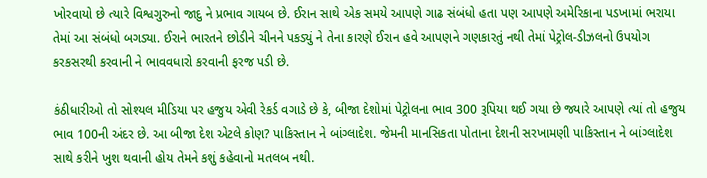ખોરવાયો છે ત્યારે વિશ્વગુરુનો જાદુ ને પ્રભાવ ગાયબ છે. ઈરાન સાથે એક સમયે આપણે ગાઢ સંબંધો હતા પણ આપણે અમેરિકાના પડખામાં ભરાયા તેમાં આ સંબંધો બગડ્યા. ઈરાને ભારતને છોડીને ચીનને પકડ્યું ને તેના કારણે ઈરાન હવે આપણને ગણકારતું નથી તેમાં પેટ્રોલ-ડીઝલનો ઉપયોગ કરકસરથી કરવાની ને ભાવવધારો કરવાની ફરજ પડી છે.

કંઠીધારીઓ તો સોશ્યલ મીડિયા પર હજુય એવી રેકર્ડ વગાડે છે કે, બીજા દેશોમાં પેટ્રોલના ભાવ 300 રૂપિયા થઈ ગયા છે જ્યારે આપણે ત્યાં તો હજુય ભાવ 100ની અંદર છે. આ બીજા દેશ એટલે કોણ? પાકિસ્તાન ને બાંગ્લાદેશ. જેમની માનસિકતા પોતાના દેશની સરખામણી પાકિસ્તાન ને બાંગ્લાદેશ સાથે કરીને ખુશ થવાની હોય તેમને કશું કહેવાનો મતલબ નથી.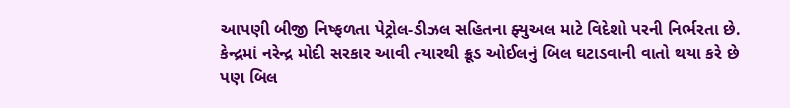આપણી બીજી નિષ્ફળતા પેટ્રોલ-ડીઝલ સહિતના ફ્યુઅલ માટે વિદેશો પરની નિર્ભરતા છે. કેન્દ્રમાં નરેન્દ્ર મોદી સરકાર આવી ત્યારથી ક્રૂડ ઓઈલનું બિલ ઘટાડવાની વાતો થયા કરે છે પણ બિલ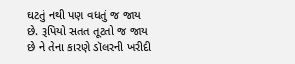ઘટતું નથી પણ વધતું જ જાય છે. રૂપિયો સતત તૂટતો જ જાય છે ને તેના કારણે ડૉલરની ખરીદી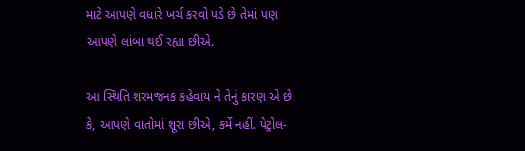માટે આપણે વધારે ખર્ચ કરવો પડે છે તેમાં પણ આપણે લાંબા થઈ રહ્યા છીએ.

આ સ્થિતિ શરમજનક કહેવાય ને તેનું કારણ એ છે કે, આપણે વાતોમાં શૂરા છીએ, કર્મે નહીં. પેટ્રોલ-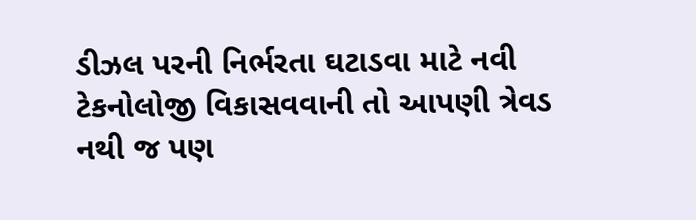ડીઝલ પરની નિર્ભરતા ઘટાડવા માટે નવી ટેકનોલોજી વિકાસવવાની તો આપણી ત્રેવડ નથી જ પણ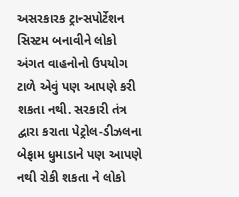અસરકારક ટ્રાન્સપોર્ટેશન સિસ્ટમ બનાવીને લોકો અંગત વાહનોનો ઉપયોગ ટાળે એવું પણ આપણે કરી શકતા નથી. સરકારી તંત્ર દ્વારા કરાતા પેટ્રોલ-ડીઝલના બેફામ ધુમાડાને પણ આપણે નથી રોકી શકતા ને લોકો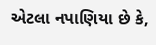એટલા નપાણિયા છે કે,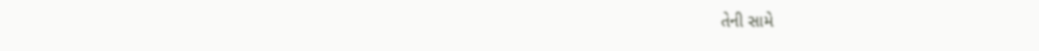તેની સામે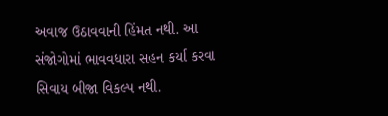અવાજ ઉઠાવવાની હિંમત નથી. આ સંજોગોમાં ભાવવધારા સહન કર્યા કરવા સિવાય બીજા વિકલ્પ નથી.